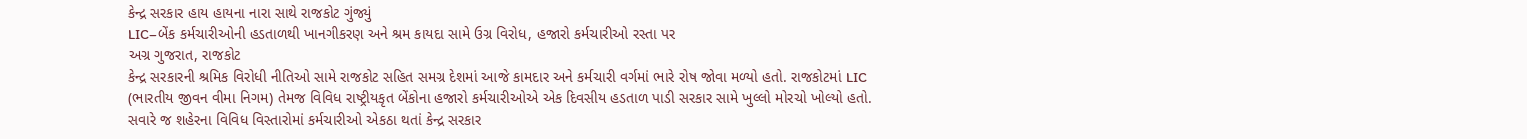કેન્દ્ર સરકાર હાય હાયના નારા સાથે રાજકોટ ગુંજ્યું
LIC–બેંક કર્મચારીઓની હડતાળથી ખાનગીકરણ અને શ્રમ કાયદા સામે ઉગ્ર વિરોધ, હજારો કર્મચારીઓ રસ્તા પર
અગ્ર ગુજરાત, રાજકોટ
કેન્દ્ર સરકારની શ્રમિક વિરોધી નીતિઓ સામે રાજકોટ સહિત સમગ્ર દેશમાં આજે કામદાર અને કર્મચારી વર્ગમાં ભારે રોષ જોવા મળ્યો હતો. રાજકોટમાં LIC (ભારતીય જીવન વીમા નિગમ) તેમજ વિવિધ રાષ્ટ્રીયકૃત બેંકોના હજારો કર્મચારીઓએ એક દિવસીય હડતાળ પાડી સરકાર સામે ખુલ્લો મોરચો ખોલ્યો હતો. સવારે જ શહેરના વિવિધ વિસ્તારોમાં કર્મચારીઓ એકઠા થતાં કેન્દ્ર સરકાર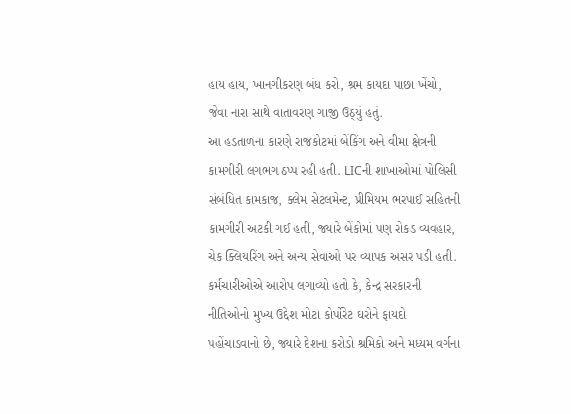હાય હાય, ખાનગીકરણ બંધ કરો, શ્રમ કાયદા પાછા ખેંચો, જેવા નારા સાથે વાતાવરણ ગાજી ઉઠ્યું હતું.
આ હડતાળના કારણે રાજકોટમાં બેંકિંગ અને વીમા ક્ષેત્રની કામગીરી લગભગ ઠપ્પ રહી હતી. LICની શાખાઓમાં પોલિસી સંબંધિત કામકાજ, ક્લેમ સેટલમેન્ટ, પ્રીમિયમ ભરપાઈ સહિતની કામગીરી અટકી ગઈ હતી, જ્યારે બેંકોમાં પણ રોકડ વ્યવહાર, ચેક ક્લિયરિંગ અને અન્ય સેવાઓ પર વ્યાપક અસર પડી હતી. કર્મચારીઓએ આરોપ લગાવ્યો હતો કે, કેન્દ્ર સરકારની નીતિઓનો મુખ્ય ઉદ્દેશ મોટા કોર્પોરેટ ઘરોને ફાયદો પહોંચાડવાનો છે, જ્યારે દેશના કરોડો શ્રમિકો અને મધ્યમ વર્ગના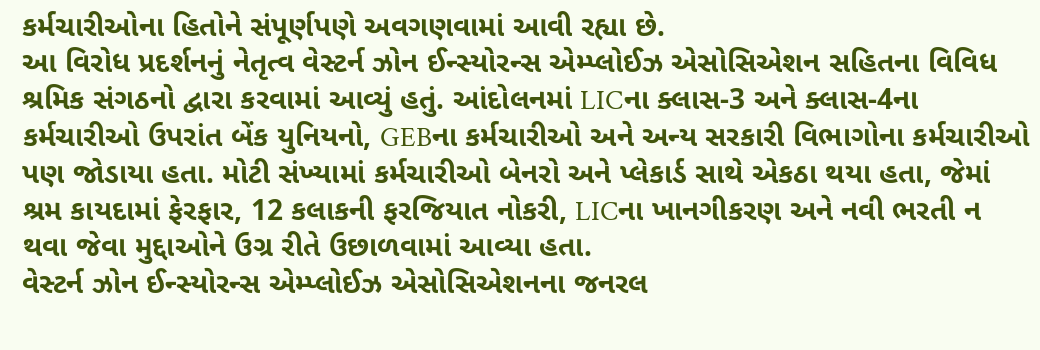કર્મચારીઓના હિતોને સંપૂર્ણપણે અવગણવામાં આવી રહ્યા છે.
આ વિરોધ પ્રદર્શનનું નેતૃત્વ વેસ્ટર્ન ઝોન ઈન્સ્યોરન્સ એમ્પ્લોઈઝ એસોસિએશન સહિતના વિવિધ શ્રમિક સંગઠનો દ્વારા કરવામાં આવ્યું હતું. આંદોલનમાં LICના ક્લાસ-3 અને ક્લાસ-4ના કર્મચારીઓ ઉપરાંત બેંક યુનિયનો, GEBના કર્મચારીઓ અને અન્ય સરકારી વિભાગોના કર્મચારીઓ પણ જોડાયા હતા. મોટી સંખ્યામાં કર્મચારીઓ બેનરો અને પ્લેકાર્ડ સાથે એકઠા થયા હતા, જેમાં શ્રમ કાયદામાં ફેરફાર, 12 કલાકની ફરજિયાત નોકરી, LICના ખાનગીકરણ અને નવી ભરતી ન થવા જેવા મુદ્દાઓને ઉગ્ર રીતે ઉછાળવામાં આવ્યા હતા.
વેસ્ટર્ન ઝોન ઈન્સ્યોરન્સ એમ્પ્લોઈઝ એસોસિએશનના જનરલ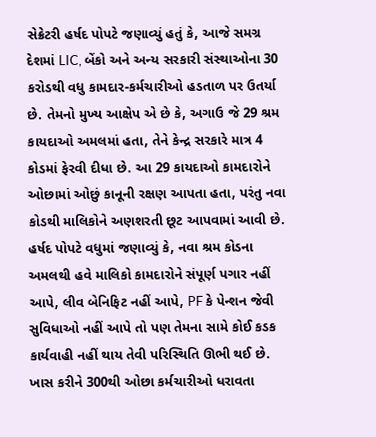સેક્રેટરી હર્ષદ પોપટે જણાવ્યું હતું કે, આજે સમગ્ર દેશમાં LIC, બેંકો અને અન્ય સરકારી સંસ્થાઓના 30 કરોડથી વધુ કામદાર-કર્મચારીઓ હડતાળ પર ઉતર્યા છે. તેમનો મુખ્ય આક્ષેપ એ છે કે, અગાઉ જે 29 શ્રમ કાયદાઓ અમલમાં હતા, તેને કેન્દ્ર સરકારે માત્ર 4 કોડમાં ફેરવી દીધા છે. આ 29 કાયદાઓ કામદારોને ઓછામાં ઓછું કાનૂની રક્ષણ આપતા હતા, પરંતુ નવા કોડથી માલિકોને અણશરતી છૂટ આપવામાં આવી છે.
હર્ષદ પોપટે વધુમાં જણાવ્યું કે, નવા શ્રમ કોડના અમલથી હવે માલિકો કામદારોને સંપૂર્ણ પગાર નહીં આપે, લીવ બેનિફિટ નહીં આપે, PF કે પેન્શન જેવી સુવિધાઓ નહીં આપે તો પણ તેમના સામે કોઈ કડક કાર્યવાહી નહીં થાય તેવી પરિસ્થિતિ ઊભી થઈ છે. ખાસ કરીને 300થી ઓછા કર્મચારીઓ ધરાવતા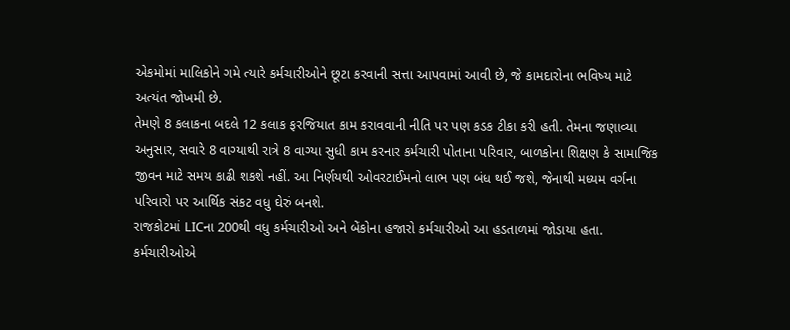એકમોમાં માલિકોને ગમે ત્યારે કર્મચારીઓને છૂટા કરવાની સત્તા આપવામાં આવી છે, જે કામદારોના ભવિષ્ય માટે અત્યંત જોખમી છે.
તેમણે 8 કલાકના બદલે 12 કલાક ફરજિયાત કામ કરાવવાની નીતિ પર પણ કડક ટીકા કરી હતી. તેમના જણાવ્યા અનુસાર, સવારે 8 વાગ્યાથી રાત્રે 8 વાગ્યા સુધી કામ કરનાર કર્મચારી પોતાના પરિવાર, બાળકોના શિક્ષણ કે સામાજિક જીવન માટે સમય કાઢી શકશે નહીં. આ નિર્ણયથી ઓવરટાઈમનો લાભ પણ બંધ થઈ જશે, જેનાથી મધ્યમ વર્ગના પરિવારો પર આર્થિક સંકટ વધુ ઘેરું બનશે.
રાજકોટમાં LICના 200થી વધુ કર્મચારીઓ અને બેંકોના હજારો કર્મચારીઓ આ હડતાળમાં જોડાયા હતા. કર્મચારીઓએ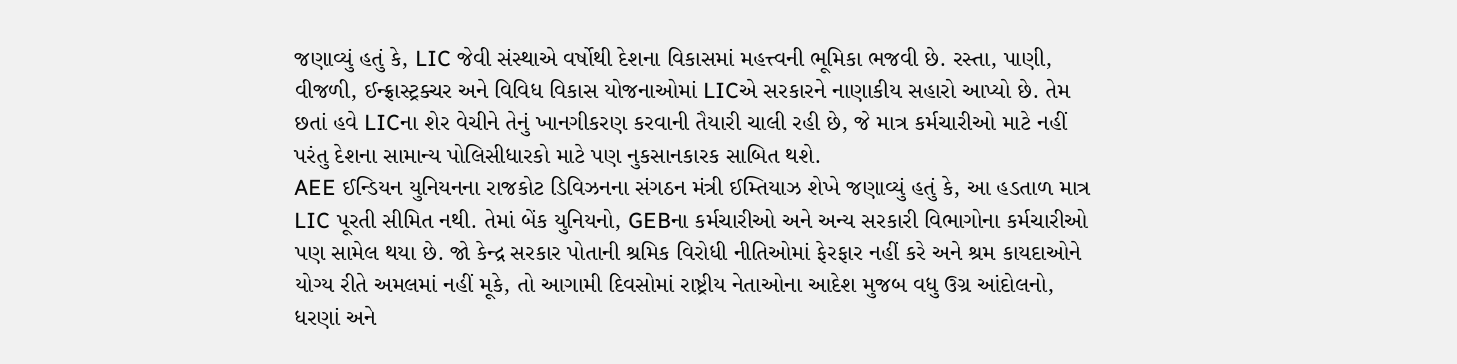જણાવ્યું હતું કે, LIC જેવી સંસ્થાએ વર્ષોથી દેશના વિકાસમાં મહત્ત્વની ભૂમિકા ભજવી છે. રસ્તા, પાણી, વીજળી, ઈન્ફ્રાસ્ટ્રક્ચર અને વિવિધ વિકાસ યોજનાઓમાં LICએ સરકારને નાણાકીય સહારો આપ્યો છે. તેમ છતાં હવે LICના શેર વેચીને તેનું ખાનગીકરણ કરવાની તૈયારી ચાલી રહી છે, જે માત્ર કર્મચારીઓ માટે નહીં પરંતુ દેશના સામાન્ય પોલિસીધારકો માટે પણ નુકસાનકારક સાબિત થશે.
AEE ઈન્ડિયન યુનિયનના રાજકોટ ડિવિઝનના સંગઠન મંત્રી ઈમ્તિયાઝ શેખે જણાવ્યું હતું કે, આ હડતાળ માત્ર LIC પૂરતી સીમિત નથી. તેમાં બેંક યુનિયનો, GEBના કર્મચારીઓ અને અન્ય સરકારી વિભાગોના કર્મચારીઓ પણ સામેલ થયા છે. જો કેન્દ્ર સરકાર પોતાની શ્રમિક વિરોધી નીતિઓમાં ફેરફાર નહીં કરે અને શ્રમ કાયદાઓને યોગ્ય રીતે અમલમાં નહીં મૂકે, તો આગામી દિવસોમાં રાષ્ટ્રીય નેતાઓના આદેશ મુજબ વધુ ઉગ્ર આંદોલનો, ધરણાં અને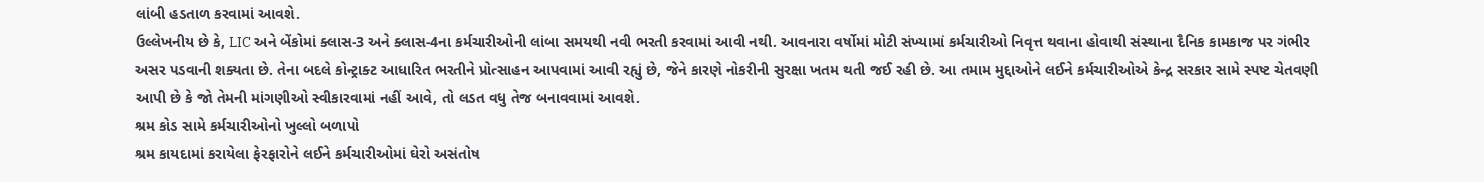લાંબી હડતાળ કરવામાં આવશે.
ઉલ્લેખનીય છે કે, LIC અને બેંકોમાં ક્લાસ-3 અને ક્લાસ-4ના કર્મચારીઓની લાંબા સમયથી નવી ભરતી કરવામાં આવી નથી. આવનારા વર્ષોમાં મોટી સંખ્યામાં કર્મચારીઓ નિવૃત્ત થવાના હોવાથી સંસ્થાના દૈનિક કામકાજ પર ગંભીર અસર પડવાની શક્યતા છે. તેના બદલે કોન્ટ્રાક્ટ આધારિત ભરતીને પ્રોત્સાહન આપવામાં આવી રહ્યું છે, જેને કારણે નોકરીની સુરક્ષા ખતમ થતી જઈ રહી છે. આ તમામ મુદ્દાઓને લઈને કર્મચારીઓએ કેન્દ્ર સરકાર સામે સ્પષ્ટ ચેતવણી આપી છે કે જો તેમની માંગણીઓ સ્વીકારવામાં નહીં આવે, તો લડત વધુ તેજ બનાવવામાં આવશે.
શ્રમ કોડ સામે કર્મચારીઓનો ખુલ્લો બળાપો
શ્રમ કાયદામાં કરાયેલા ફેરફારોને લઈને કર્મચારીઓમાં ઘેરો અસંતોષ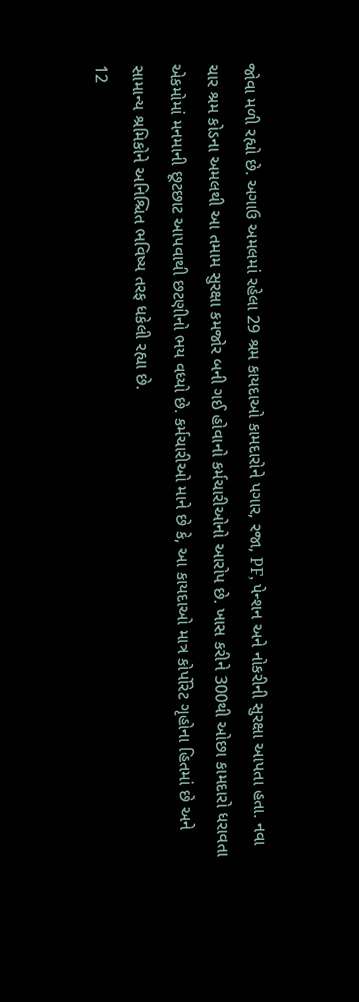જોવા મળી રહ્યો છે. અગાઉ અમલમાં રહેલા 29 શ્રમ કાયદાઓ કામદારોને પગાર, રજા, PF, પેન્શન અને નોકરીની સુરક્ષા આપતા હતા. નવા ચાર શ્રમ કોડના અમલથી આ તમામ સુરક્ષા કમજોર બની ગઈ હોવાનો કર્મચારીઓનો આરોપ છે. ખાસ કરીને 300થી ઓછા કામદારો ધરાવતા એકમોમાં મનમાની છૂટછાટ આપવાથી છટણીનો ભય વધ્યો છે. કર્મચારીઓ માને છે કે, આ કાયદાઓ માત્ર કોર્પોરેટ ગૃહોના હિતમાં છે અને સામાન્ય શ્રમિકોને અનિશ્ચિત ભવિષ્ય તરફ ધકેલી રહ્યા છે.
12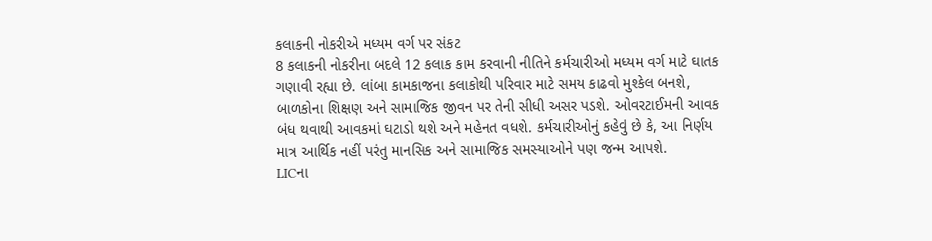કલાકની નોકરીએ મધ્યમ વર્ગ પર સંકટ
8 કલાકની નોકરીના બદલે 12 કલાક કામ કરવાની નીતિને કર્મચારીઓ મધ્યમ વર્ગ માટે ઘાતક ગણાવી રહ્યા છે. લાંબા કામકાજના કલાકોથી પરિવાર માટે સમય કાઢવો મુશ્કેલ બનશે, બાળકોના શિક્ષણ અને સામાજિક જીવન પર તેની સીધી અસર પડશે. ઓવરટાઈમની આવક બંધ થવાથી આવકમાં ઘટાડો થશે અને મહેનત વધશે. કર્મચારીઓનું કહેવું છે કે, આ નિર્ણય માત્ર આર્થિક નહીં પરંતુ માનસિક અને સામાજિક સમસ્યાઓને પણ જન્મ આપશે.
LICના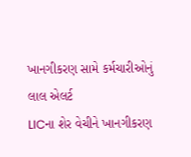ખાનગીકરણ સામે કર્મચારીઓનું લાલ એલર્ટ
LICના શેર વેચીને ખાનગીકરણ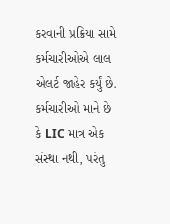કરવાની પ્રક્રિયા સામે કર્મચારીઓએ લાલ એલર્ટ જાહેર કર્યું છે. કર્મચારીઓ માને છે કે LIC માત્ર એક સંસ્થા નથી, પરંતુ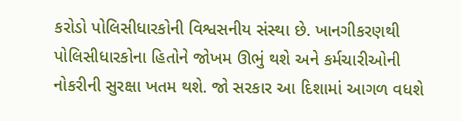કરોડો પોલિસીધારકોની વિશ્વસનીય સંસ્થા છે. ખાનગીકરણથી પોલિસીધારકોના હિતોને જોખમ ઊભું થશે અને કર્મચારીઓની નોકરીની સુરક્ષા ખતમ થશે. જો સરકાર આ દિશામાં આગળ વધશે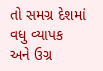તો સમગ્ર દેશમાં વધુ વ્યાપક અને ઉગ્ર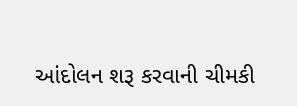આંદોલન શરૂ કરવાની ચીમકી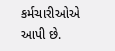કર્મચારીઓએ આપી છે.